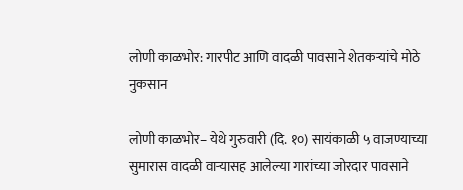लोणी काळभोर: गारपीट आणि वादळी पावसाने शेतकऱ्यांचे मोठे नुकसान

लोणी काळभोर– येथे गुरुवारी (दि. १०) सायंकाळी ५ वाजण्याच्या सुमारास वादळी वाऱ्यासह आलेल्या गारांच्या जोरदार पावसाने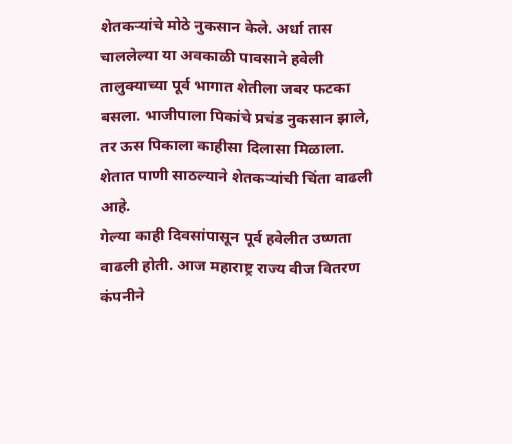शेतकऱ्यांचे मोठे नुकसान केले. अर्धा तास चाललेल्या या अवकाळी पावसाने हवेली तालुक्याच्या पूर्व भागात शेतीला जबर फटका बसला. भाजीपाला पिकांचे प्रचंड नुकसान झाले, तर ऊस पिकाला काहीसा दिलासा मिळाला. शेतात पाणी साठल्याने शेतकऱ्यांची चिंता वाढली आहे.
गेल्या काही दिवसांपासून पूर्व हवेलीत उष्णता वाढली होती. आज महाराष्ट्र राज्य वीज वितरण कंपनीने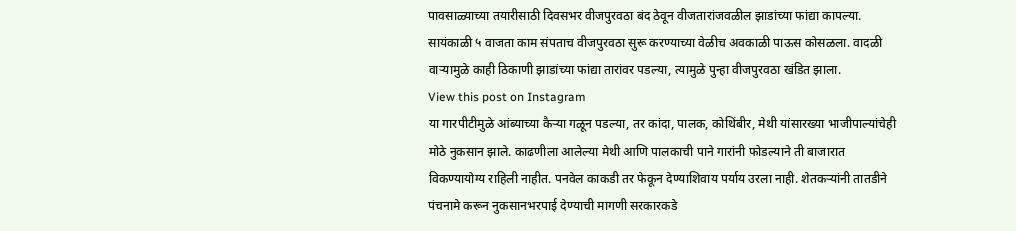पावसाळ्याच्या तयारीसाठी दिवसभर वीजपुरवठा बंद ठेवून वीजतारांजवळील झाडांच्या फांद्या कापल्या. सायंकाळी ५ वाजता काम संपताच वीजपुरवठा सुरू करण्याच्या वेळीच अवकाळी पाऊस कोसळला. वादळी वाऱ्यामुळे काही ठिकाणी झाडांच्या फांद्या तारांवर पडल्या, त्यामुळे पुन्हा वीजपुरवठा खंडित झाला.
View this post on Instagram
या गारपीटीमुळे आंब्याच्या कैऱ्या गळून पडल्या, तर कांदा, पालक, कोथिंबीर, मेथी यांसारख्या भाजीपाल्यांचेही मोठे नुकसान झाले. काढणीला आलेल्या मेथी आणि पालकाची पाने गारांनी फोडल्याने ती बाजारात विकण्यायोग्य राहिली नाहीत. पनवेल काकडी तर फेकून देण्याशिवाय पर्याय उरला नाही. शेतकऱ्यांनी तातडीने पंचनामे करून नुकसानभरपाई देण्याची मागणी सरकारकडे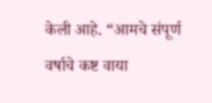केली आहे. “आमचे संपूर्ण वर्षाचे कष्ट वाया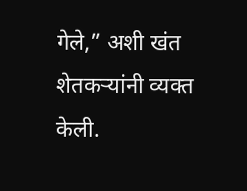गेले,” अशी खंत शेतकऱ्यांनी व्यक्त केली.